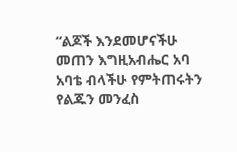“ልጆች እንደመሆናችሁ መጠን እግዚአብሔር አባ አባቴ ብላችሁ የምትጠሩትን የልጁን መንፈስ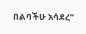በልባችሁ አሳደረ”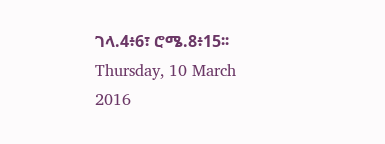ገላ.4፥6፣ ሮሜ.8፥15፡፡
Thursday, 10 March 2016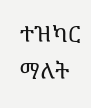ተዝካር ማለት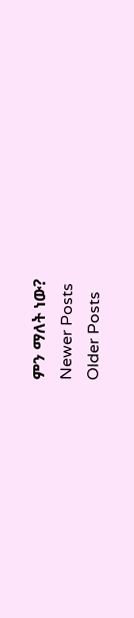ምን ማለት ነው?
Newer Posts
Older Posts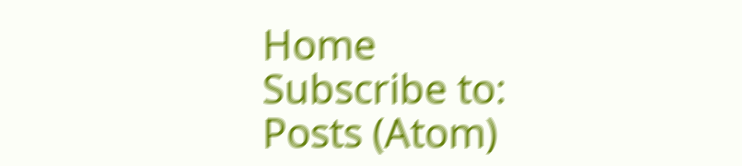Home
Subscribe to:
Posts (Atom)